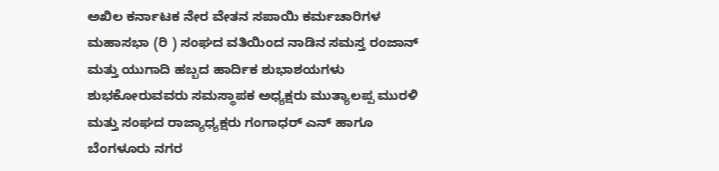ಅಖಿಲ ಕರ್ನಾಟಕ ನೇರ ವೇತನ ಸಪಾಯಿ ಕರ್ಮಚಾರಿಗಳ ಮಹಾಸಭಾ (ರಿ ) ಸಂಘದ ವತಿಯಿಂದ ನಾಡಿನ ಸಮಸ್ತ ರಂಜಾನ್ ಮತ್ತು ಯುಗಾದಿ ಹಬ್ಬದ ಹಾರ್ದಿಕ ಶುಭಾಶಯಗಳು ಶುಭಕೋರುವವರು ಸಮಸ್ಥಾಪಕ ಅಧ್ಯಕ್ಷರು ಮುತ್ಯಾಲಪ್ಪ ಮುರಳಿ ಮತ್ತು ಸಂಘದ ರಾಜ್ಯಾಧ್ಯಕ್ಷರು ಗಂಗಾಧರ್ ಎನ್ ಹಾಗೂ ಬೆಂಗಳೂರು ನಗರ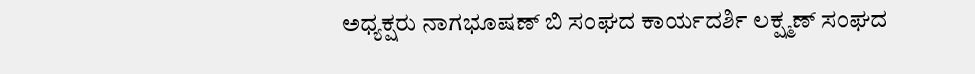ಅಧ್ಯಕ್ಷರು ನಾಗಭೂಷಣ್ ಬಿ ಸಂಘದ ಕಾರ್ಯದರ್ಶಿ ಲಕ್ಷ್ಮಣ್ ಸಂಘದ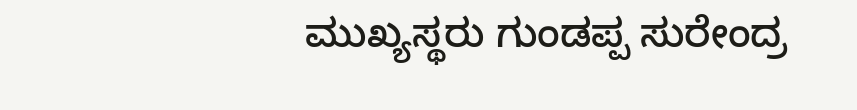ಮುಖ್ಯಸ್ಥರು ಗುಂಡಪ್ಪ ಸುರೇಂದ್ರ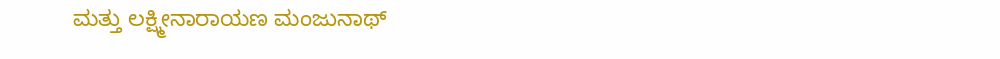ಮತ್ತು ಲಕ್ಷ್ಮೀನಾರಾಯಣ ಮಂಜುನಾಥ್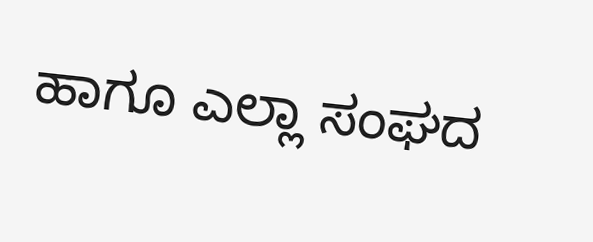ಹಾಗೂ ಎಲ್ಲಾ ಸಂಘದ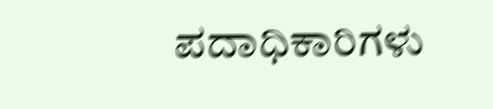ಪದಾಧಿಕಾರಿಗಳು